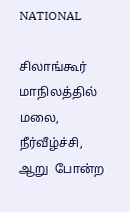NATIONAL

சிலாங்கூர் மாநிலத்தில் மலை, நீர்வீழ்ச்சி, ஆறு  போன்ற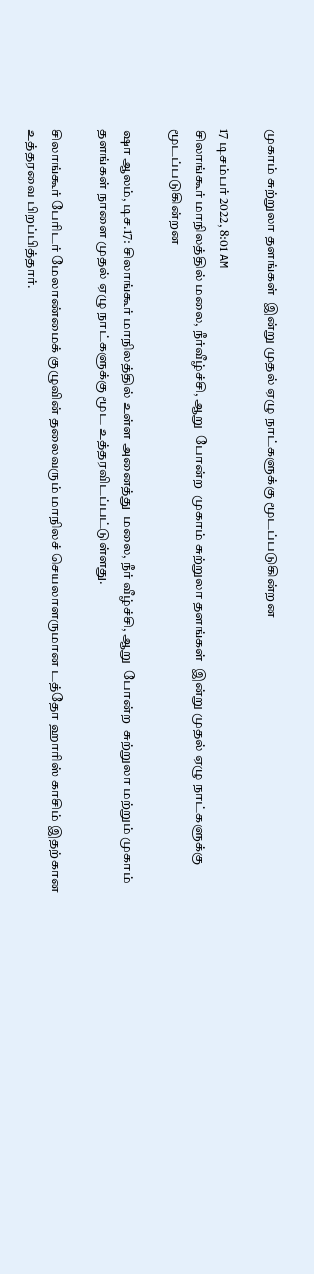முகாம் சுற்றுலா தளங்கள்  இன்று முதல் ஏழு நாட்களுக்கு மூடப்படுகின்றன

17 டிசம்பர் 2022, 8:01 AM
சிலாங்கூர் மாநிலத்தில் மலை, நீர்வீழ்ச்சி, ஆறு  போன்ற  முகாம் சுற்றுலா தளங்கள்  இன்று முதல் ஏழு நாட்களுக்கு மூடப்படுகின்றன

ஷா ஆலம், டிச.17: சிலாங்கூர் மாநிலத்தில் உள்ள அனைத்து  மலை, நீர் வீழ்ச்சி, ஆறு  போன்ற  சுற்றுலா மற்றும் முகாம் தளங்கள் நாளை முதல் ஏழு நாட்களுக்கு மூட உத்தரவிடப்பட்டுள்ளது.

சிலாங்கூர் பேரிடர் மேலாண்மைக் குழுவின் தலைவரும் மாநிலச் செயலாளருமான டத்தோ ஹாரிஸ் காசிம் இதற்கான உத்தரவை பிறப்பித்தார்.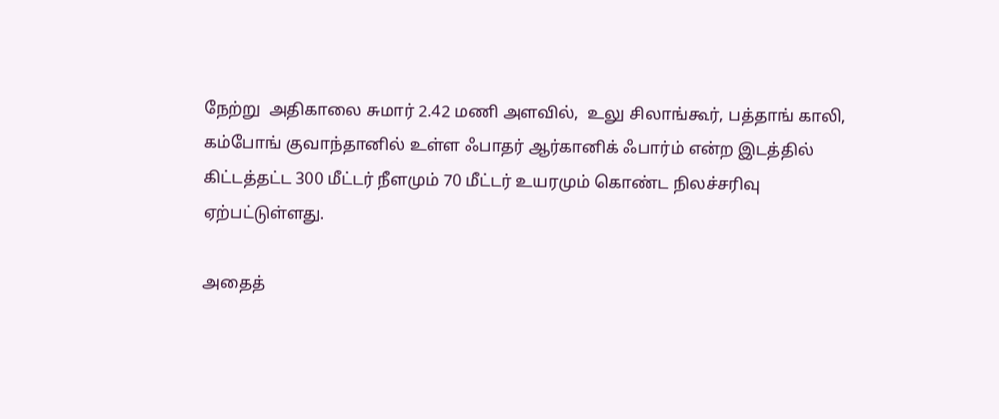நேற்று  அதிகாலை சுமார் 2.42 மணி அளவில்,  உலு சிலாங்கூர், பத்தாங் காலி, கம்போங் குவாந்தானில் உள்ள ஃபாதர் ஆர்கானிக் ஃபார்ம் என்ற இடத்தில்  கிட்டத்தட்ட 300 மீட்டர் நீளமும் 70 மீட்டர் உயரமும் கொண்ட நிலச்சரிவு ஏற்பட்டுள்ளது.

அதைத்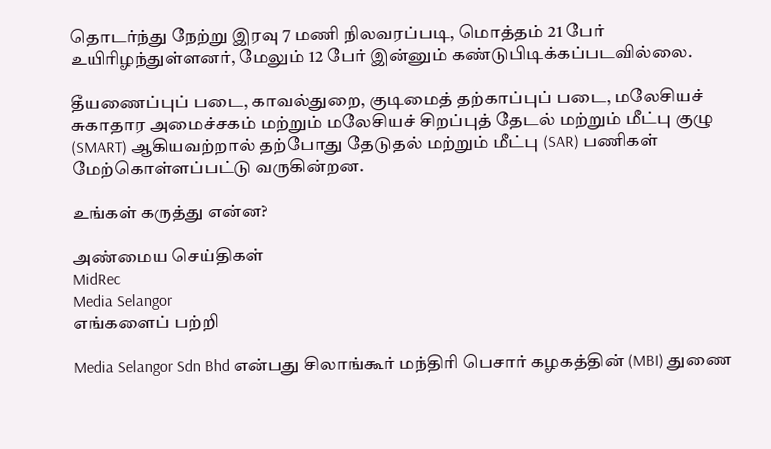தொடர்ந்து நேற்று இரவு 7 மணி நிலவரப்படி, மொத்தம் 21 பேர் உயிரிழந்துள்ளனர், மேலும் 12 பேர் இன்னும் கண்டுபிடிக்கப்படவில்லை.

தீயணைப்புப் படை, காவல்துறை, குடிமைத் தற்காப்புப் படை, மலேசியச் சுகாதார அமைச்சகம் மற்றும் மலேசியச் சிறப்புத் தேடல் மற்றும் மீட்பு குழு (SMART) ஆகியவற்றால் தற்போது தேடுதல் மற்றும் மீட்பு (SAR) பணிகள் மேற்கொள்ளப்பட்டு வருகின்றன.

உங்கள் கருத்து என்ன?

அண்மைய செய்திகள்
MidRec
Media Selangor
எங்களைப் பற்றி

Media Selangor Sdn Bhd என்பது சிலாங்கூர் மந்திரி பெசார் கழகத்தின் (MBI) துணை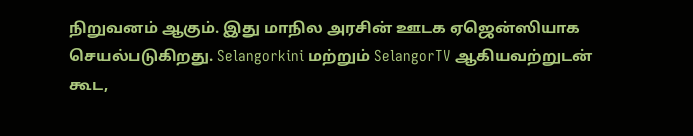நிறுவனம் ஆகும். இது மாநில அரசின் ஊடக ஏஜென்ஸியாக செயல்படுகிறது. Selangorkini மற்றும் SelangorTV ஆகியவற்றுடன் கூட,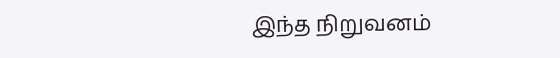இந்த நிறுவனம்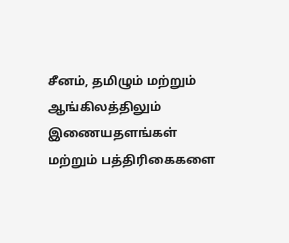சீனம், தமிழும் மற்றும் ஆங்கிலத்திலும் இணையதளங்கள் மற்றும் பத்திரிகைகளை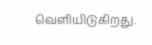வெளியிடுகிறது.